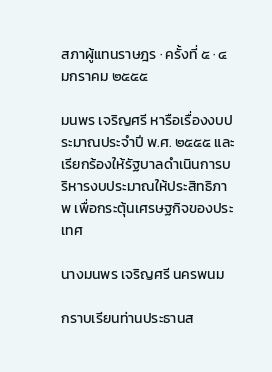สภาผู้แทนราษฎร · ครั้งที่ ๕ · ๔ มกราคม ๒๕๕๕

มนพร เจริญศรี หารือเรื่องงบประมาณประจำปี พ.ศ. ๒๕๕๕ และเรียกร้องให้รัฐบาลดำเนินการบริหารงบประมาณให้ประสิทธิภาพ เพื่อกระตุ้นเศรษฐกิจของประเทศ

นางมนพร เจริญศรี นครพนม

กราบเรียนท่านประธานส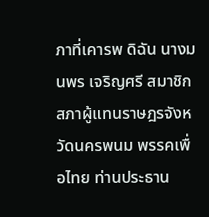ภาที่เคารพ ดิฉัน นางมนพร เจริญศรี สมาชิกสภาผู้แทนราษฎรจังหวัดนครพนม พรรคเพื่อไทย ท่านประธาน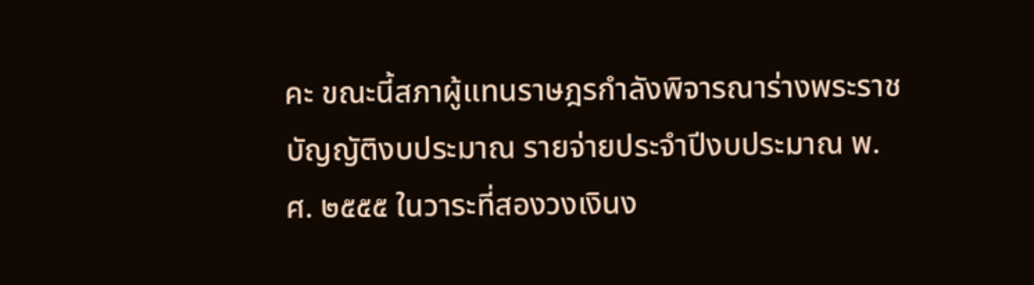คะ ขณะนี้สภาผู้แทนราษฎรกำลังพิจารณาร่างพระราชบัญญัติงบประมาณ รายจ่ายประจำปีงบประมาณ พ.ศ. ๒๕๕๕ ในวาระที่สองวงเงินง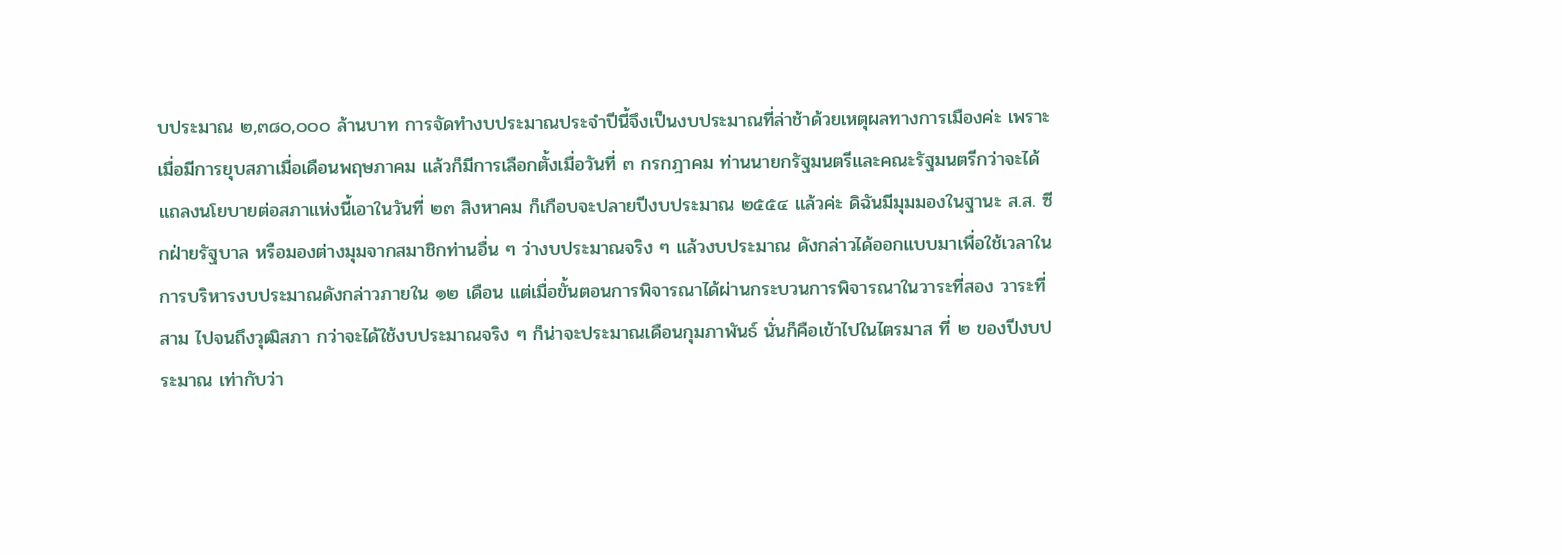บประมาณ ๒,๓๘๐,๐๐๐ ล้านบาท การจัดทำงบประมาณประจำปีนี้จึงเป็นงบประมาณที่ล่าช้าด้วยเหตุผลทางการเมืองค่ะ เพราะเมื่อมีการยุบสภาเมื่อเดือนพฤษภาคม แล้วก็มีการเลือกตั้งเมื่อวันที่ ๓ กรกฎาคม ท่านนายกรัฐมนตรีและคณะรัฐมนตรีกว่าจะได้แถลงนโยบายต่อสภาแห่งนี้เอาในวันที่ ๒๓ สิงหาคม ก็เกือบจะปลายปีงบประมาณ ๒๕๕๔ แล้วค่ะ ดิฉันมีมุมมองในฐานะ ส.ส. ซีกฝ่ายรัฐบาล หรือมองต่างมุมจากสมาชิกท่านอื่น ๆ ว่างบประมาณจริง ๆ แล้วงบประมาณ ดังกล่าวได้ออกแบบมาเพื่อใช้เวลาในการบริหารงบประมาณดังกล่าวภายใน ๑๒ เดือน แต่เมื่อขั้นตอนการพิจารณาได้ผ่านกระบวนการพิจารณาในวาระที่สอง วาระที่สาม ไปจนถึงวุฒิสภา กว่าจะได้ใช้งบประมาณจริง ๆ ก็น่าจะประมาณเดือนกุมภาพันธ์ นั่นก็คือเข้าไปในไตรมาส ที่ ๒ ของปีงบประมาณ เท่ากับว่า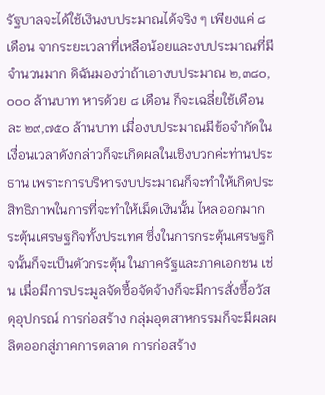รัฐบาลจะได้ใช้เงินงบประมาณได้จริง ๆ เพียงแค่ ๘ เดือน จากระยะเวลาที่เหลือน้อยและงบประมาณที่มีจำนวนมาก ดิฉันมองว่าถ้าเอางบประมาณ ๒,๓๘๐,๐๐๐ ล้านบาท หารด้วย ๘ เดือน ก็จะเฉลี่ยใช้เดือนละ ๒๙,๗๕๐ ล้านบาท เมื่องบประมาณมีข้อจำกัดในเงื่อนเวลาดังกล่าวก็จะเกิดผลในเชิงบวกค่ะท่านประธาน เพราะการบริหารงบประมาณก็จะทำให้เกิดประสิทธิภาพในการที่จะทำให้เม็ดเงินนั้น ไหลออกมากระตุ้นเศรษฐกิจทั้งประเทศ ซึ่งในการกระตุ้นเศรษฐกิจนั้นก็จะเป็นตัวกระตุ้น ในภาครัฐและภาคเอกชน เช่น เมื่อมีการประมูลจัดซื้อจัดจ้างก็จะมีการสั่งซื้อวัสดุอุปกรณ์ การก่อสร้าง กลุ่มอุตสาหกรรมก็จะมีผลผลิตออกสู่ภาคการตลาด การก่อสร้าง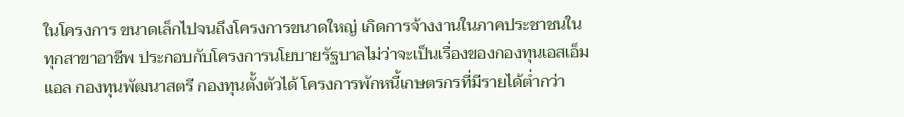ในโครงการ ขนาดเล็กไปจนถึงโครงการขนาดใหญ่ เกิดการจ้างงานในภาคประชาชนในทุกสาขาอาชีพ ประกอบกับโครงการนโยบายรัฐบาลไม่ว่าจะเป็นเรื่องของกองทุนเอสเอ็มแอล กองทุนพัฒนาสตรี กองทุนตั้งตัวได้ โครงการพักหนี้เกษตรกรที่มีรายได้ต่ำกว่า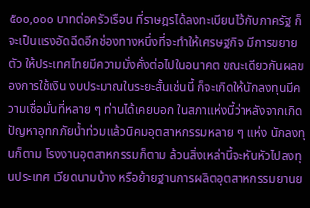๕๐๐,๐๐๐ บาทต่อครัวเรือน ที่ราษฎรได้ลงทะเบียนไว้กับภาครัฐ ก็จะเป็นแรงอัดฉีดอีกช่องทางหนึ่งที่จะทำให้เศรษฐกิจ มีการขยายตัว ให้ประเทศไทยมีความมั่งคั่งต่อไปในอนาคต ขณะเดียวกันผลของการใช้เงิน งบประมาณในระยะสั้นเช่นนี้ ก็จะเกิดให้นักลงทุนมีความเชื่อมั่นที่หลาย ๆ ท่านได้เคยบอก ในสภาแห่งนี้ว่าหลังจากเกิดปัญหาอุทกภัยน้ำท่วมแล้วนิคมอุตสาหกรรมหลาย ๆ แห่ง นักลงทุนก็ตาม โรงงานอุตสาหกรรมก็ตาม ล้วนสิ่งเหล่านี้จะหันหัวไปลงทุนประเทศ เวียดนามบ้าง หรือย้ายฐานการผลิตอุตสาหกรรมยานย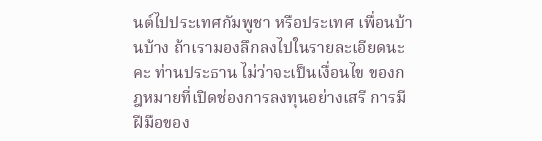นต์ไปประเทศกัมพูชา หรือประเทศ เพื่อนบ้านบ้าง ถ้าเรามองลึกลงไปในรายละเอียดนะคะ ท่านประธาน ไม่ว่าจะเป็นเงื่อนไข ของกฎหมายที่เปิดช่องการลงทุนอย่างเสรี การมีฝีมือของ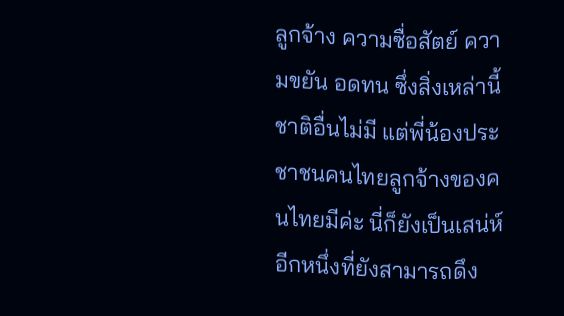ลูกจ้าง ความซื่อสัตย์ ความขยัน อดทน ซึ่งสิ่งเหล่านี้ชาติอื่นไม่มี แต่พี่น้องประชาชนคนไทยลูกจ้างของคนไทยมีค่ะ นี่ก็ยังเป็นเสน่ห์ อีกหนึ่งที่ยังสามารถดึง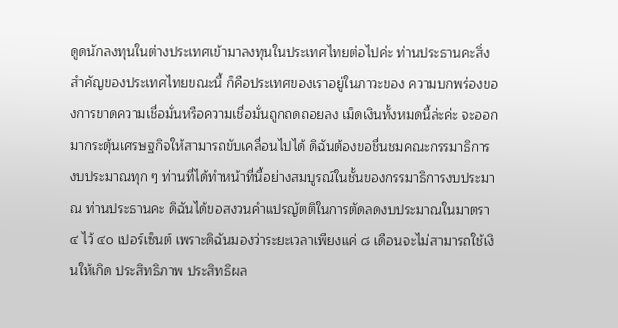ดูดนักลงทุนในต่างประเทศเข้ามาลงทุนในประเทศไทยต่อไปค่ะ ท่านประธานคะสิ่งสำคัญของประเทศไทยขณะนี้ ก็คือประเทศของเราอยู่ในภาวะของ ความบกพร่องของการขาดความเชื่อมั่นหรือความเชื่อมั่นถูกถดถอยลง เม็ดเงินทั้งหมดนี้ล่ะค่ะ จะออกมากระตุ้นเศรษฐกิจให้สามารถขับเคลื่อนไปได้ ดิฉันต้องขอชื่นชมคณะกรรมาธิการ งบประมาณทุก ๆ ท่านที่ได้ทำหน้าที่นี้อย่างสมบูรณ์ในชั้นของกรรมาธิการงบประมาณ ท่านประธานคะ ดิฉันได้ขอสงวนคำแปรญัตติในการตัดลดงบประมาณในมาตรา ๔ ไว้ ๔๐ เปอร์เซ็นต์ เพราะดิฉันมองว่าระยะเวลาเพียงแค่ ๘ เดือนจะไม่สามารถใช้เงินให้เกิด ประสิทธิภาพ ประสิทธิผล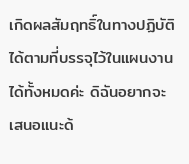เกิดผลสัมฤทธิ์ในทางปฏิบัติได้ตามที่บรรจุไว้ในแผนงานได้ทั้งหมดค่ะ ดิฉันอยากจะเสนอแนะด้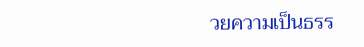วยความเป็นธรร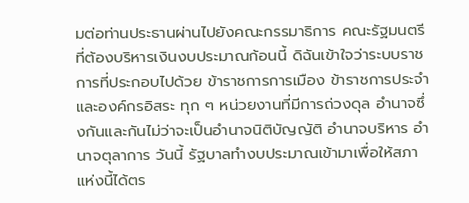มต่อท่านประธานผ่านไปยังคณะกรรมาธิการ คณะรัฐมนตรีที่ต้องบริหารเงินงบประมาณก้อนนี้ ดิฉันเข้าใจว่าระบบราชการที่ประกอบไปด้วย ข้าราชการการเมือง ข้าราชการประจำ และองค์กรอิสระ ทุก ๆ หน่วยงานที่มีการถ่วงดุล อำนาจซึ่งกันและกันไม่ว่าจะเป็นอำนาจนิติบัญญัติ อำนาจบริหาร อำนาจตุลาการ วันนี้ รัฐบาลทำงบประมาณเข้ามาเพื่อให้สภาแห่งนี้ได้ตร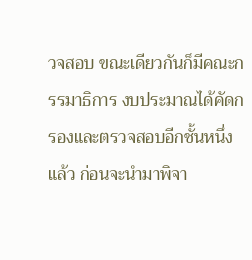วจสอบ ขณะเดียวกันก็มีคณะกรรมาธิการ งบประมาณได้คัดกรองและตรวจสอบอีกชั้นหนึ่งแล้ว ก่อนจะนำมาพิจา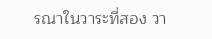รณาในวาระที่สอง วา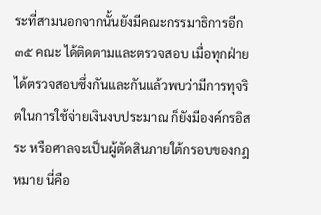ระที่สามนอกจากนั้นยังมีคณะกรรมาธิการอีก ๓๕ คณะ ได้ติดตามและตรวจสอบ เมื่อทุกฝ่าย ได้ตรวจสอบซึ่งกันและกันแล้วพบว่ามีการทุจริตในการใช้จ่ายเงินงบประมาณ ก็ยังมีองค์กรอิสระ หรือศาลจะเป็นผู้ตัดสินภายใต้กรอบของกฎหมาย นี่คือ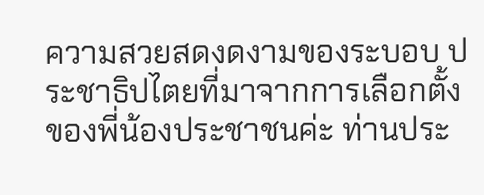ความสวยสดงดงามของระบอบ ประชาธิปไตยที่มาจากการเลือกตั้งของพี่น้องประชาชนค่ะ ท่านประ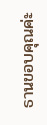ธานขอบคุณค่ะ